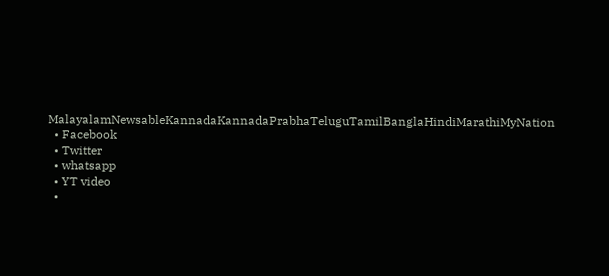MalayalamNewsableKannadaKannadaPrabhaTeluguTamilBanglaHindiMarathiMyNation
  • Facebook
  • Twitter
  • whatsapp
  • YT video
  •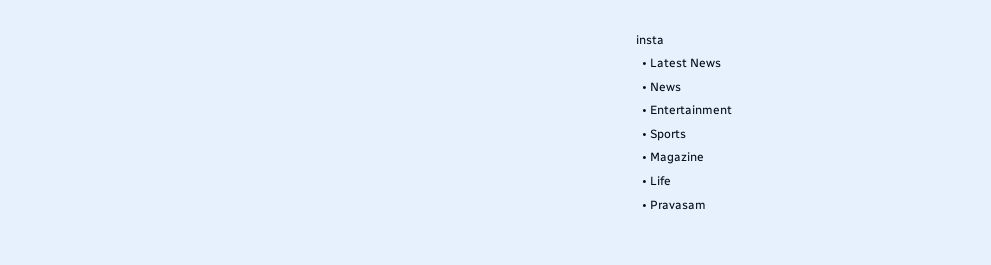insta
  • Latest News
  • News
  • Entertainment
  • Sports
  • Magazine
  • Life
  • Pravasam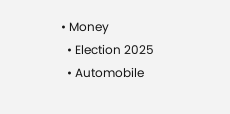• Money
  • Election 2025
  • Automobile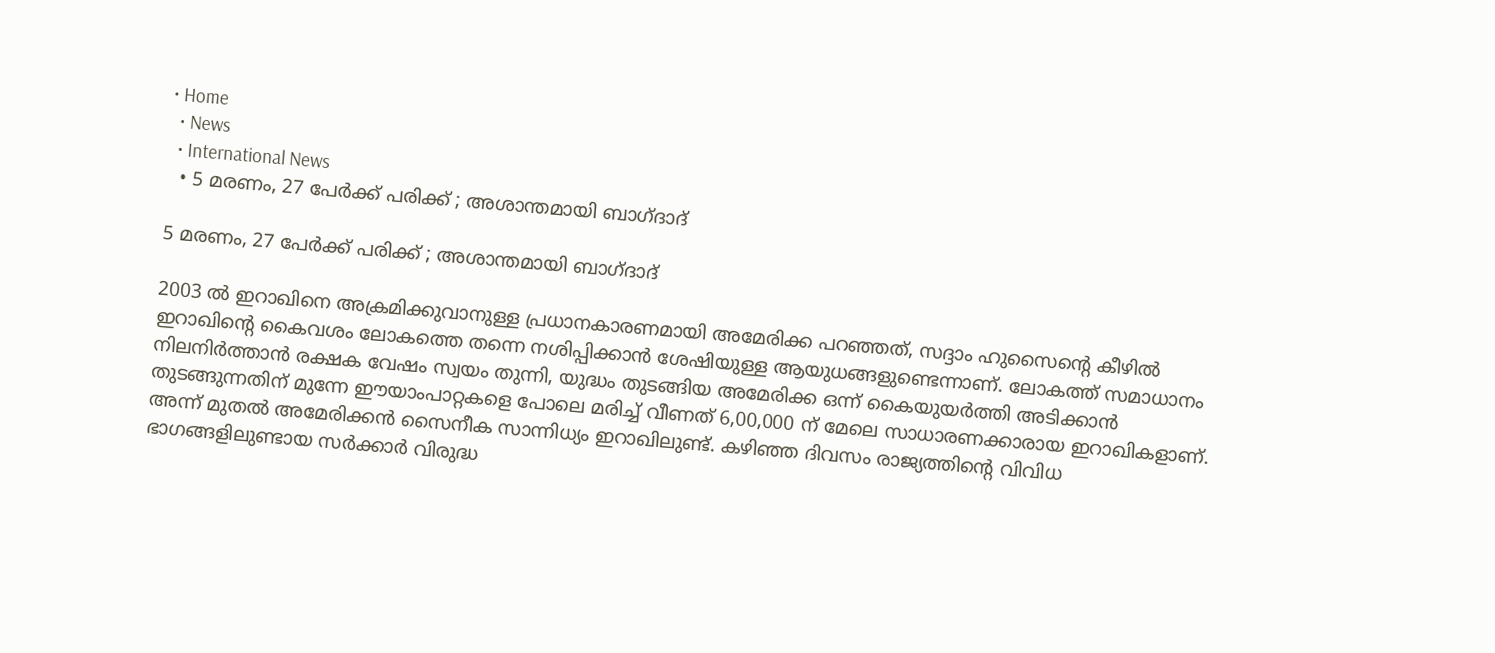• Home
  • News
  • International News
  • 5 മരണം, 27 പേര്‍ക്ക് പരിക്ക് ; അശാന്തമായി ബാഗ്ദാദ്

5 മരണം, 27 പേര്‍ക്ക് പരിക്ക് ; അശാന്തമായി ബാഗ്ദാദ്

2003 ല്‍ ഇറാഖിനെ അക്രമിക്കുവാനുള്ള പ്രധാനകാരണമായി അമേരിക്ക പറഞ്ഞത്, സദ്ദാം ഹുസൈന്‍റെ കീഴില്‍ ഇറാഖിന്‍റെ കൈവശം ലോകത്തെ തന്നെ നശിപ്പിക്കാന്‍ ശേഷിയുള്ള ആയുധങ്ങളുണ്ടെന്നാണ്. ലോകത്ത് സമാധാനം നിലനിര്‍ത്താന്‍ രക്ഷക വേഷം സ്വയം തുന്നി, യുദ്ധം തുടങ്ങിയ അമേരിക്ക ഒന്ന് കൈയുയര്‍ത്തി അടിക്കാന്‍ തുടങ്ങുന്നതിന് മുന്നേ ഈയാംപാറ്റകളെ പോലെ മരിച്ച് വീണത് 6,00,000 ന് മേലെ സാധാരണക്കാരായ ഇറാഖികളാണ്. അന്ന് മുതല്‍ അമേരിക്കന്‍ സൈനീക സാന്നിധ്യം ഇറാഖിലുണ്ട്. കഴിഞ്ഞ ദിവസം രാജ്യത്തിന്‍റെ വിവിധ ഭാഗങ്ങളിലുണ്ടായ സര്‍ക്കാര്‍ വിരുദ്ധ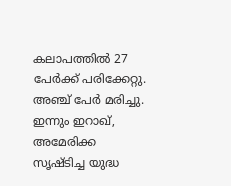കലാപത്തില്‍ 27 പേര്‍ക്ക് പരിക്കേറ്റു. അഞ്ച് പേര്‍ മരിച്ചു. ഇന്നും ഇറാഖ്, അമേരിക്ക സൃഷ്ടിച്ച യുദ്ധ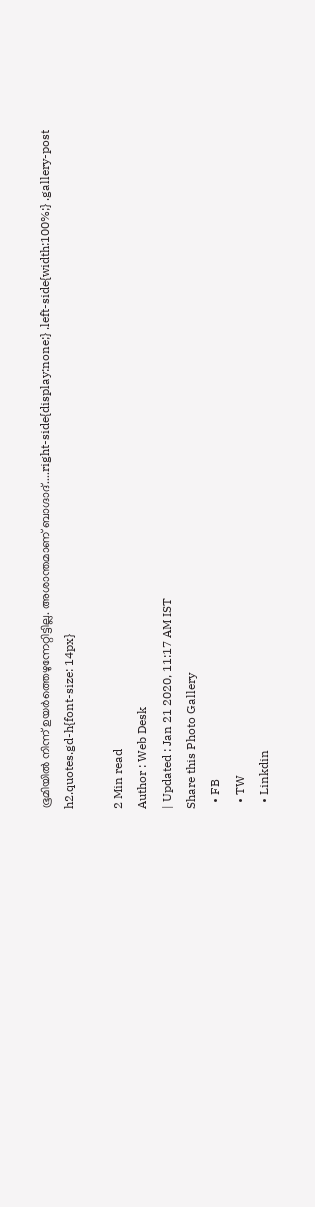ഭൂമിയില്‍ നിന്ന് ഉയര്‍ത്തെഴുന്നേറ്റിട്ടില്ല. അശാന്തമാണ് ബാഗ്ദാദ്....right-side{display:none;} .left-side{width:100%;} .gallery-post h2.quotes.gd-h{font-size: 14px}

2 Min read
Author : Web Desk
| Updated : Jan 21 2020, 11:17 AM IST
Share this Photo Gallery
  • FB
  • TW
  • Linkdin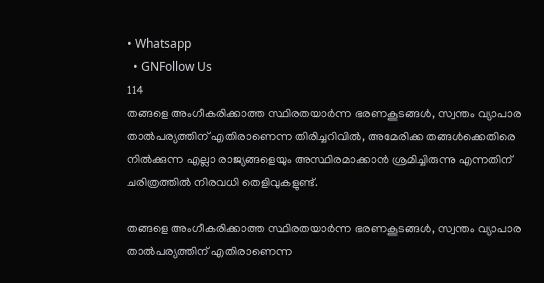• Whatsapp
  • GNFollow Us
114
തങ്ങളെ അംഗീകരിക്കാത്ത സ്ഥിരതയാര്‍ന്ന ഭരണകൂടങ്ങള്‍, സ്വന്തം വ്യാപാര താല്‍പര്യത്തിന് എതിരാണെന്ന തിരിച്ചറിവില്‍, അമേരിക്ക തങ്ങള്‍ക്കെതിരെ നില്‍ക്കുന്ന എല്ലാ രാജ്യങ്ങളെയും അസ്ഥിരമാക്കാന്‍ ശ്രമിച്ചിരുന്നു എന്നതിന് ചരിത്രത്തില്‍ നിരവധി തെളിവുകളുണ്ട്.

തങ്ങളെ അംഗീകരിക്കാത്ത സ്ഥിരതയാര്‍ന്ന ഭരണകൂടങ്ങള്‍, സ്വന്തം വ്യാപാര താല്‍പര്യത്തിന് എതിരാണെന്ന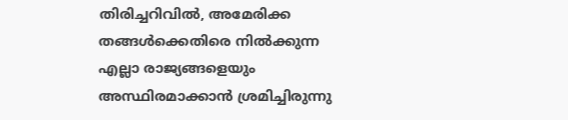തിരിച്ചറിവില്‍, അമേരിക്ക തങ്ങള്‍ക്കെതിരെ നില്‍ക്കുന്ന എല്ലാ രാജ്യങ്ങളെയും അസ്ഥിരമാക്കാന്‍ ശ്രമിച്ചിരുന്നു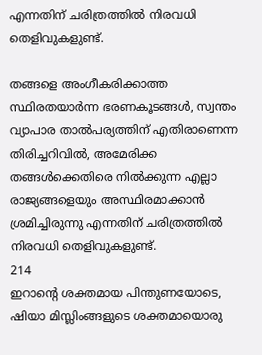എന്നതിന് ചരിത്രത്തില്‍ നിരവധി തെളിവുകളുണ്ട്.

തങ്ങളെ അംഗീകരിക്കാത്ത സ്ഥിരതയാര്‍ന്ന ഭരണകൂടങ്ങള്‍, സ്വന്തം വ്യാപാര താല്‍പര്യത്തിന് എതിരാണെന്ന തിരിച്ചറിവില്‍, അമേരിക്ക തങ്ങള്‍ക്കെതിരെ നില്‍ക്കുന്ന എല്ലാ രാജ്യങ്ങളെയും അസ്ഥിരമാക്കാന്‍ ശ്രമിച്ചിരുന്നു എന്നതിന് ചരിത്രത്തില്‍ നിരവധി തെളിവുകളുണ്ട്.
214
ഇറാന്‍റെ ശക്തമായ പിന്തുണയോടെ, ഷിയാ മിസ്ലിംങ്ങളുടെ ശക്തമായൊരു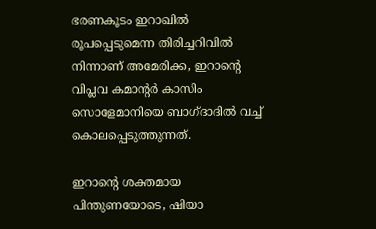ഭരണകൂടം ഇറാഖില്‍ രൂപപ്പെടുമെന്ന തിരിച്ചറിവില്‍ നിന്നാണ് അമേരിക്ക, ഇറാന്‍റെ വിപ്ലവ കമാന്‍റര്‍ കാസിം സൊളേമാനിയെ ബാഗ്ദാദില്‍ വച്ച് കൊലപ്പെടുത്തുന്നത്.

ഇറാന്‍റെ ശക്തമായ പിന്തുണയോടെ, ഷിയാ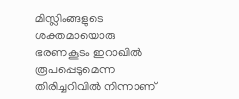മിസ്ലിംങ്ങളുടെ ശക്തമായൊരു ഭരണകൂടം ഇറാഖില്‍ രൂപപ്പെടുമെന്ന തിരിച്ചറിവില്‍ നിന്നാണ്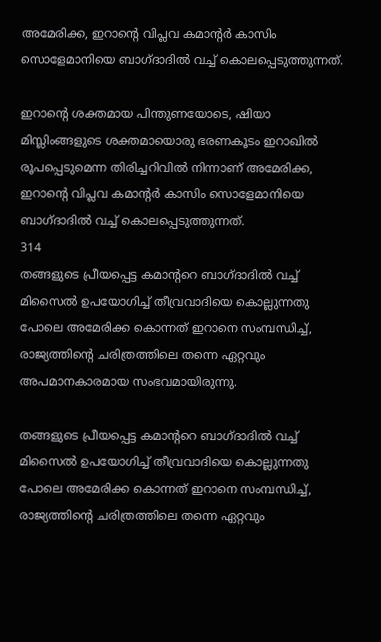അമേരിക്ക, ഇറാന്‍റെ വിപ്ലവ കമാന്‍റര്‍ കാസിം സൊളേമാനിയെ ബാഗ്ദാദില്‍ വച്ച് കൊലപ്പെടുത്തുന്നത്.

ഇറാന്‍റെ ശക്തമായ പിന്തുണയോടെ, ഷിയാ മിസ്ലിംങ്ങളുടെ ശക്തമായൊരു ഭരണകൂടം ഇറാഖില്‍ രൂപപ്പെടുമെന്ന തിരിച്ചറിവില്‍ നിന്നാണ് അമേരിക്ക, ഇറാന്‍റെ വിപ്ലവ കമാന്‍റര്‍ കാസിം സൊളേമാനിയെ ബാഗ്ദാദില്‍ വച്ച് കൊലപ്പെടുത്തുന്നത്.
314
തങ്ങളുടെ പ്രീയപ്പെട്ട കമാന്‍ററെ ബാഗ്ദാദില്‍ വച്ച് മിസൈല്‍ ഉപയോഗിച്ച് തീവ്രവാദിയെ കൊല്ലുന്നതു പോലെ അമേരിക്ക കൊന്നത് ഇറാനെ സംമ്പന്ധിച്ച്, രാജ്യത്തിന്‍റെ ചരിത്രത്തിലെ തന്നെ ഏറ്റവും അപമാനകാരമായ സംഭവമായിരുന്നു.

തങ്ങളുടെ പ്രീയപ്പെട്ട കമാന്‍ററെ ബാഗ്ദാദില്‍ വച്ച് മിസൈല്‍ ഉപയോഗിച്ച് തീവ്രവാദിയെ കൊല്ലുന്നതു പോലെ അമേരിക്ക കൊന്നത് ഇറാനെ സംമ്പന്ധിച്ച്, രാജ്യത്തിന്‍റെ ചരിത്രത്തിലെ തന്നെ ഏറ്റവും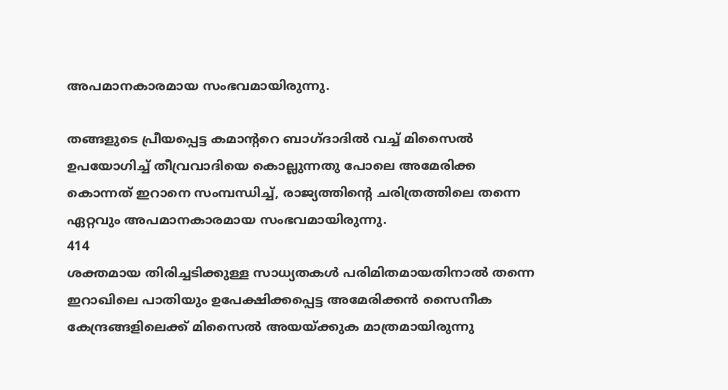അപമാനകാരമായ സംഭവമായിരുന്നു.

തങ്ങളുടെ പ്രീയപ്പെട്ട കമാന്‍ററെ ബാഗ്ദാദില്‍ വച്ച് മിസൈല്‍ ഉപയോഗിച്ച് തീവ്രവാദിയെ കൊല്ലുന്നതു പോലെ അമേരിക്ക കൊന്നത് ഇറാനെ സംമ്പന്ധിച്ച്, രാജ്യത്തിന്‍റെ ചരിത്രത്തിലെ തന്നെ ഏറ്റവും അപമാനകാരമായ സംഭവമായിരുന്നു.
414
ശക്തമായ തിരിച്ചടിക്കുള്ള സാധ്യതകള്‍ പരിമിതമായതിനാല്‍ തന്നെ ഇറാഖിലെ പാതിയും ഉപേക്ഷിക്കപ്പെട്ട അമേരിക്കന്‍ സൈനീക കേന്ദ്രങ്ങളിലെക്ക് മിസൈല്‍ അയയ്ക്കുക മാത്രമായിരുന്നു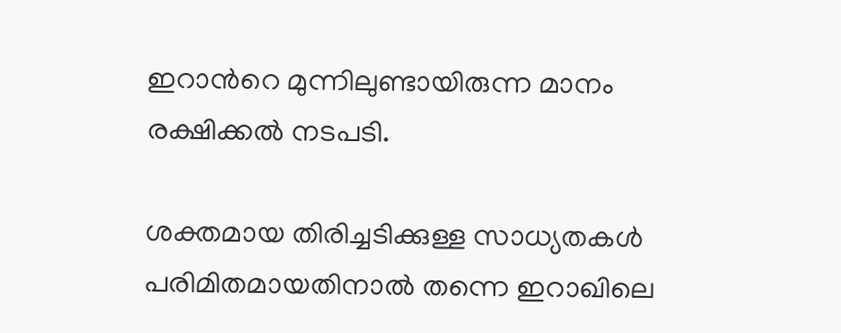ഇറാന്‍റെ മുന്നിലുണ്ടായിരുന്ന മാനം രക്ഷിക്കല്‍ നടപടി.

ശക്തമായ തിരിച്ചടിക്കുള്ള സാധ്യതകള്‍ പരിമിതമായതിനാല്‍ തന്നെ ഇറാഖിലെ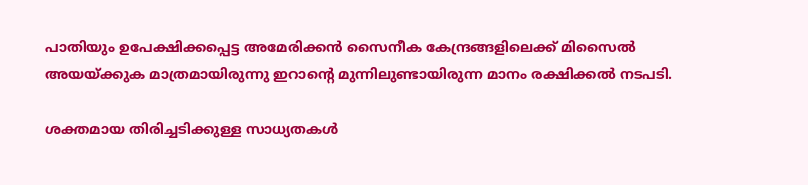പാതിയും ഉപേക്ഷിക്കപ്പെട്ട അമേരിക്കന്‍ സൈനീക കേന്ദ്രങ്ങളിലെക്ക് മിസൈല്‍ അയയ്ക്കുക മാത്രമായിരുന്നു ഇറാന്‍റെ മുന്നിലുണ്ടായിരുന്ന മാനം രക്ഷിക്കല്‍ നടപടി.

ശക്തമായ തിരിച്ചടിക്കുള്ള സാധ്യതകള്‍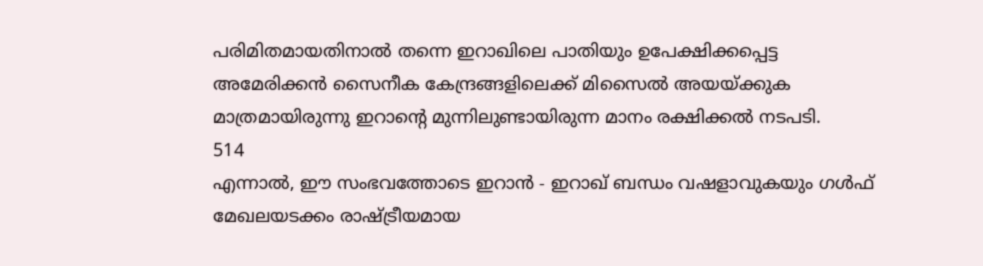പരിമിതമായതിനാല്‍ തന്നെ ഇറാഖിലെ പാതിയും ഉപേക്ഷിക്കപ്പെട്ട അമേരിക്കന്‍ സൈനീക കേന്ദ്രങ്ങളിലെക്ക് മിസൈല്‍ അയയ്ക്കുക മാത്രമായിരുന്നു ഇറാന്‍റെ മുന്നിലുണ്ടായിരുന്ന മാനം രക്ഷിക്കല്‍ നടപടി.
514
എന്നാല്‍, ഈ സംഭവത്തോടെ ഇറാന്‍ - ഇറാഖ് ബന്ധം വഷളാവുകയും ഗള്‍ഫ് മേഖലയടക്കം രാഷ്ട്രീയമായ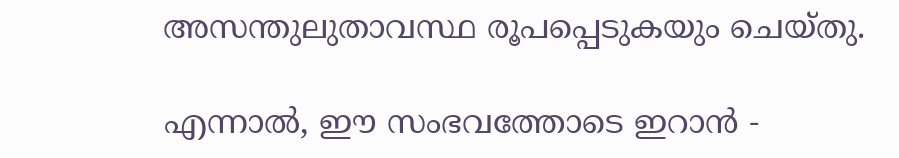അസന്തുലുതാവസ്ഥ രൂപപ്പെടുകയും ചെയ്തു.

എന്നാല്‍, ഈ സംഭവത്തോടെ ഇറാന്‍ -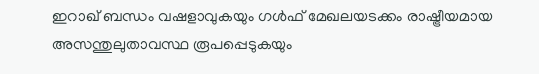ഇറാഖ് ബന്ധം വഷളാവുകയും ഗള്‍ഫ് മേഖലയടക്കം രാഷ്ട്രീയമായ അസന്തുലുതാവസ്ഥ രൂപപ്പെടുകയും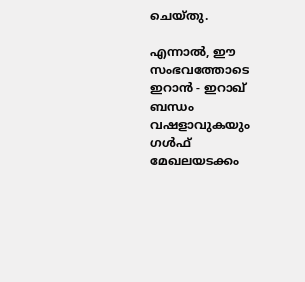ചെയ്തു.

എന്നാല്‍, ഈ സംഭവത്തോടെ ഇറാന്‍ - ഇറാഖ് ബന്ധം വഷളാവുകയും ഗള്‍ഫ് മേഖലയടക്കം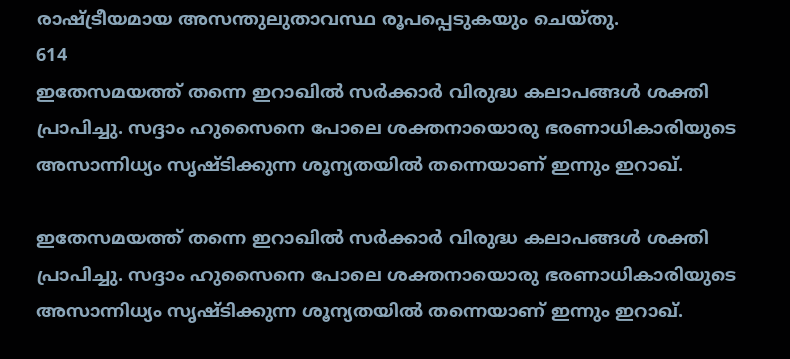രാഷ്ട്രീയമായ അസന്തുലുതാവസ്ഥ രൂപപ്പെടുകയും ചെയ്തു.
614
ഇതേസമയത്ത് തന്നെ ഇറാഖില്‍ സര്‍ക്കാര്‍ വിരുദ്ധ കലാപങ്ങള്‍ ശക്തി പ്രാപിച്ചു. സദ്ദാം ഹുസൈനെ പോലെ ശക്തനായൊരു ഭരണാധികാരിയുടെ അസാന്നിധ്യം സൃഷ്ടിക്കുന്ന ശൂന്യതയില്‍ തന്നെയാണ് ഇന്നും ഇറാഖ്.

ഇതേസമയത്ത് തന്നെ ഇറാഖില്‍ സര്‍ക്കാര്‍ വിരുദ്ധ കലാപങ്ങള്‍ ശക്തി പ്രാപിച്ചു. സദ്ദാം ഹുസൈനെ പോലെ ശക്തനായൊരു ഭരണാധികാരിയുടെ അസാന്നിധ്യം സൃഷ്ടിക്കുന്ന ശൂന്യതയില്‍ തന്നെയാണ് ഇന്നും ഇറാഖ്.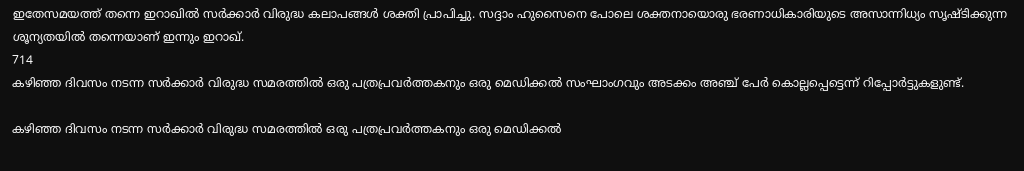ഇതേസമയത്ത് തന്നെ ഇറാഖില്‍ സര്‍ക്കാര്‍ വിരുദ്ധ കലാപങ്ങള്‍ ശക്തി പ്രാപിച്ചു. സദ്ദാം ഹുസൈനെ പോലെ ശക്തനായൊരു ഭരണാധികാരിയുടെ അസാന്നിധ്യം സൃഷ്ടിക്കുന്ന ശൂന്യതയില്‍ തന്നെയാണ് ഇന്നും ഇറാഖ്.
714
കഴിഞ്ഞ ദിവസം നടന്ന സര്‍ക്കാര്‍ വിരുദ്ധ സമരത്തില്‍ ഒരു പത്രപ്രവര്‍ത്തകനും ഒരു മെഡിക്കല്‍ സംഘാംഗവും അടക്കം അഞ്ച് പേര്‍ കൊല്ലപ്പെട്ടെന്ന് റിപ്പോര്‍ട്ടുകളുണ്ട്.

കഴിഞ്ഞ ദിവസം നടന്ന സര്‍ക്കാര്‍ വിരുദ്ധ സമരത്തില്‍ ഒരു പത്രപ്രവര്‍ത്തകനും ഒരു മെഡിക്കല്‍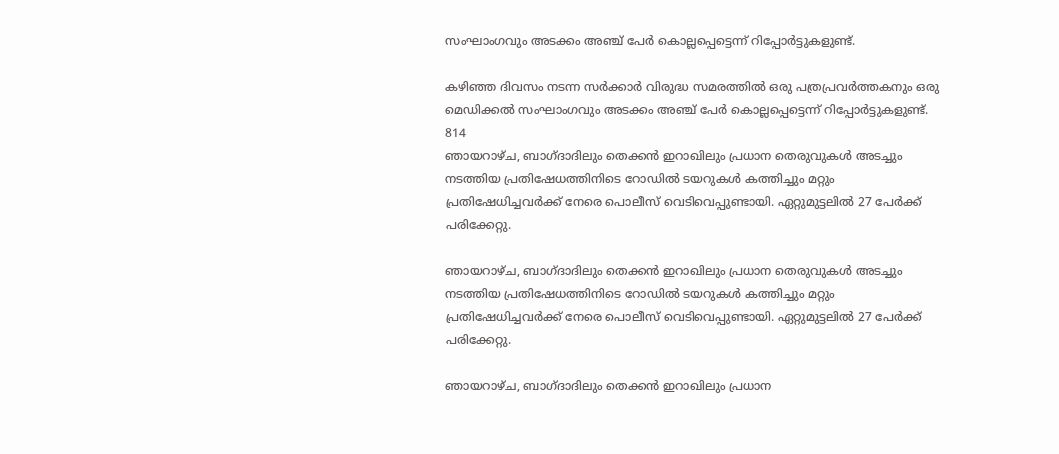സംഘാംഗവും അടക്കം അഞ്ച് പേര്‍ കൊല്ലപ്പെട്ടെന്ന് റിപ്പോര്‍ട്ടുകളുണ്ട്.

കഴിഞ്ഞ ദിവസം നടന്ന സര്‍ക്കാര്‍ വിരുദ്ധ സമരത്തില്‍ ഒരു പത്രപ്രവര്‍ത്തകനും ഒരു മെഡിക്കല്‍ സംഘാംഗവും അടക്കം അഞ്ച് പേര്‍ കൊല്ലപ്പെട്ടെന്ന് റിപ്പോര്‍ട്ടുകളുണ്ട്.
814
ഞായറാഴ്ച, ബാഗ്ദാദിലും തെക്കൻ ഇറാഖിലും പ്രധാന തെരുവുകൾ അടച്ചും നടത്തിയ പ്രതിഷേധത്തിനിടെ റോഡില്‍ ടയറുകൾ കത്തിച്ചും മറ്റും പ്രതിഷേധിച്ചവര്‍ക്ക് നേരെ പൊലീസ് വെടിവെപ്പുണ്ടായി. ഏറ്റുമുട്ടലിൽ 27 പേർക്ക് പരിക്കേറ്റു.

ഞായറാഴ്ച, ബാഗ്ദാദിലും തെക്കൻ ഇറാഖിലും പ്രധാന തെരുവുകൾ അടച്ചും നടത്തിയ പ്രതിഷേധത്തിനിടെ റോഡില്‍ ടയറുകൾ കത്തിച്ചും മറ്റും പ്രതിഷേധിച്ചവര്‍ക്ക് നേരെ പൊലീസ് വെടിവെപ്പുണ്ടായി. ഏറ്റുമുട്ടലിൽ 27 പേർക്ക് പരിക്കേറ്റു.

ഞായറാഴ്ച, ബാഗ്ദാദിലും തെക്കൻ ഇറാഖിലും പ്രധാന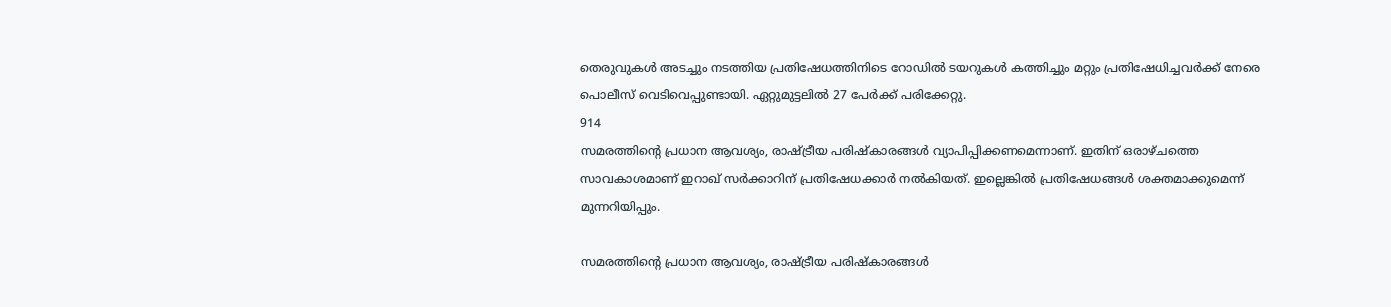തെരുവുകൾ അടച്ചും നടത്തിയ പ്രതിഷേധത്തിനിടെ റോഡില്‍ ടയറുകൾ കത്തിച്ചും മറ്റും പ്രതിഷേധിച്ചവര്‍ക്ക് നേരെ പൊലീസ് വെടിവെപ്പുണ്ടായി. ഏറ്റുമുട്ടലിൽ 27 പേർക്ക് പരിക്കേറ്റു.
914
സമരത്തിന്‍റെ പ്രധാന ആവശ്യം, രാഷ്ട്രീയ പരിഷ്കാരങ്ങൾ വ്യാപിപ്പിക്കണമെന്നാണ്. ഇതിന് ഒരാഴ്ചത്തെ സാവകാശമാണ് ഇറാഖ് സര്‍ക്കാറിന് പ്രതിഷേധക്കാര്‍ നല്‍കിയത്. ഇല്ലെങ്കിൽ പ്രതിഷേധങ്ങള്‍ ശക്തമാക്കുമെന്ന് മുന്നറിയിപ്പും.

സമരത്തിന്‍റെ പ്രധാന ആവശ്യം, രാഷ്ട്രീയ പരിഷ്കാരങ്ങൾ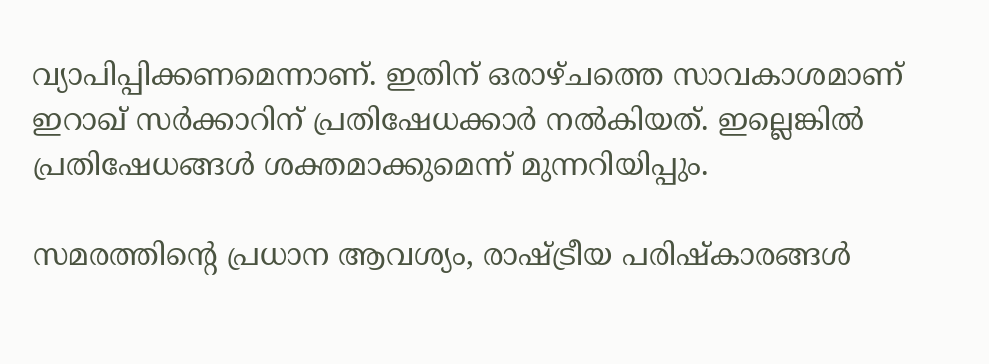വ്യാപിപ്പിക്കണമെന്നാണ്. ഇതിന് ഒരാഴ്ചത്തെ സാവകാശമാണ് ഇറാഖ് സര്‍ക്കാറിന് പ്രതിഷേധക്കാര്‍ നല്‍കിയത്. ഇല്ലെങ്കിൽ പ്രതിഷേധങ്ങള്‍ ശക്തമാക്കുമെന്ന് മുന്നറിയിപ്പും.

സമരത്തിന്‍റെ പ്രധാന ആവശ്യം, രാഷ്ട്രീയ പരിഷ്കാരങ്ങൾ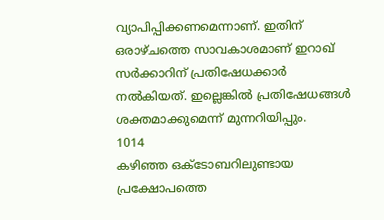വ്യാപിപ്പിക്കണമെന്നാണ്. ഇതിന് ഒരാഴ്ചത്തെ സാവകാശമാണ് ഇറാഖ് സര്‍ക്കാറിന് പ്രതിഷേധക്കാര്‍ നല്‍കിയത്. ഇല്ലെങ്കിൽ പ്രതിഷേധങ്ങള്‍ ശക്തമാക്കുമെന്ന് മുന്നറിയിപ്പും.
1014
കഴിഞ്ഞ ഒക്ടോബറിലുണ്ടായ പ്രക്ഷോപത്തെ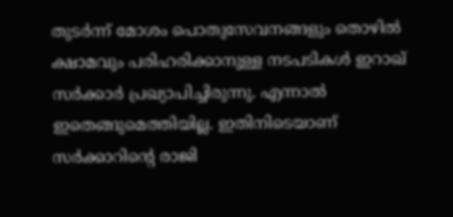തുടര്‍ന്ന് മോശം പൊതുസേവനങ്ങളും തൊഴിൽ ക്ഷാമവും പരിഹരിക്കാനുള്ള നടപടികള്‍ ഇറാഖ് സര്‍ക്കാര്‍ പ്രഖ്യാപിച്ചിരുന്നു. എന്നാല്‍ ഇതെങ്ങുമെത്തിയില്ല. ഇതിനിടെയാണ് സര്‍ക്കാറിന്‍റെ രാജി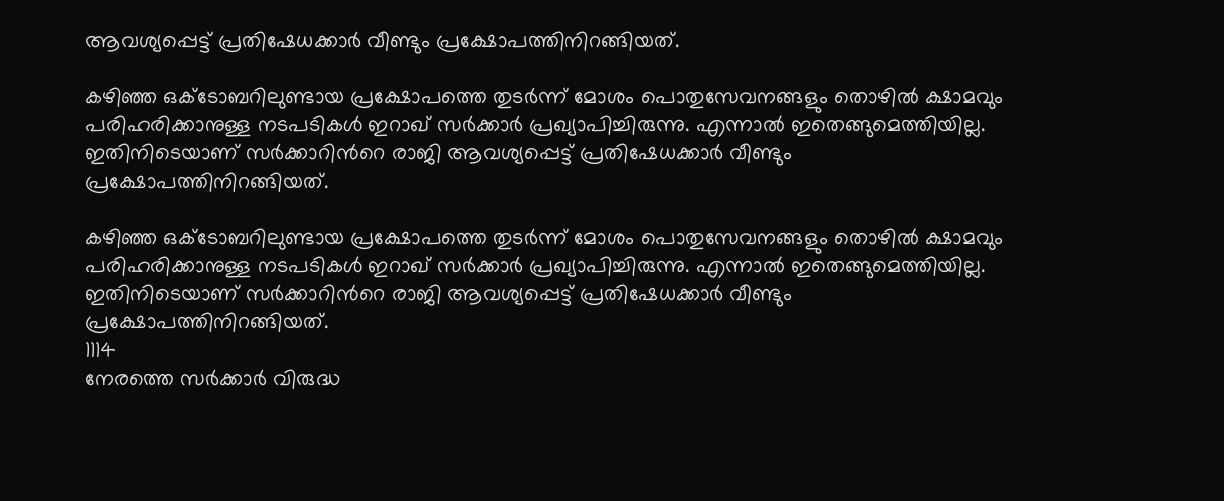ആവശ്യപ്പെട്ട് പ്രതിഷേധക്കാര്‍ വീണ്ടും പ്രക്ഷോപത്തിനിറങ്ങിയത്.

കഴിഞ്ഞ ഒക്ടോബറിലുണ്ടായ പ്രക്ഷോപത്തെ തുടര്‍ന്ന് മോശം പൊതുസേവനങ്ങളും തൊഴിൽ ക്ഷാമവും പരിഹരിക്കാനുള്ള നടപടികള്‍ ഇറാഖ് സര്‍ക്കാര്‍ പ്രഖ്യാപിച്ചിരുന്നു. എന്നാല്‍ ഇതെങ്ങുമെത്തിയില്ല. ഇതിനിടെയാണ് സര്‍ക്കാറിന്‍റെ രാജി ആവശ്യപ്പെട്ട് പ്രതിഷേധക്കാര്‍ വീണ്ടും പ്രക്ഷോപത്തിനിറങ്ങിയത്.

കഴിഞ്ഞ ഒക്ടോബറിലുണ്ടായ പ്രക്ഷോപത്തെ തുടര്‍ന്ന് മോശം പൊതുസേവനങ്ങളും തൊഴിൽ ക്ഷാമവും പരിഹരിക്കാനുള്ള നടപടികള്‍ ഇറാഖ് സര്‍ക്കാര്‍ പ്രഖ്യാപിച്ചിരുന്നു. എന്നാല്‍ ഇതെങ്ങുമെത്തിയില്ല. ഇതിനിടെയാണ് സര്‍ക്കാറിന്‍റെ രാജി ആവശ്യപ്പെട്ട് പ്രതിഷേധക്കാര്‍ വീണ്ടും പ്രക്ഷോപത്തിനിറങ്ങിയത്.
1114
നേരത്തെ സർക്കാർ വിരുദ്ധ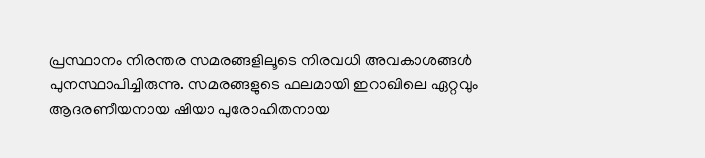പ്രസ്ഥാനം നിരന്തര സമരങ്ങളിലൂടെ നിരവധി അവകാശങ്ങള്‍ പുനസ്ഥാപിച്ചിരുന്നു. സമരങ്ങളുടെ ഫലമായി ഇറാഖിലെ ഏറ്റവും ആദരണീയനായ ഷിയാ പുരോഹിതനായ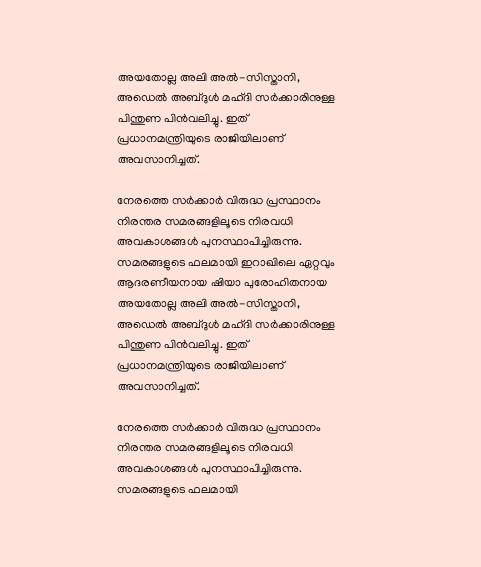അയതോല്ല അലി അൽ-സിസ്താനി, അഡെൽ അബ്ദുൾ മഹ്ദി സർക്കാരിനുള്ള പിന്തുണ പിൻവലിച്ചു. ഇത് പ്രധാനമന്ത്രിയുടെ രാജിയിലാണ് അവസാനിച്ചത്.

നേരത്തെ സർക്കാർ വിരുദ്ധ പ്രസ്ഥാനം നിരന്തര സമരങ്ങളിലൂടെ നിരവധി അവകാശങ്ങള്‍ പുനസ്ഥാപിച്ചിരുന്നു. സമരങ്ങളുടെ ഫലമായി ഇറാഖിലെ ഏറ്റവും ആദരണീയനായ ഷിയാ പുരോഹിതനായ അയതോല്ല അലി അൽ-സിസ്താനി, അഡെൽ അബ്ദുൾ മഹ്ദി സർക്കാരിനുള്ള പിന്തുണ പിൻവലിച്ചു. ഇത് പ്രധാനമന്ത്രിയുടെ രാജിയിലാണ് അവസാനിച്ചത്.

നേരത്തെ സർക്കാർ വിരുദ്ധ പ്രസ്ഥാനം നിരന്തര സമരങ്ങളിലൂടെ നിരവധി അവകാശങ്ങള്‍ പുനസ്ഥാപിച്ചിരുന്നു. സമരങ്ങളുടെ ഫലമായി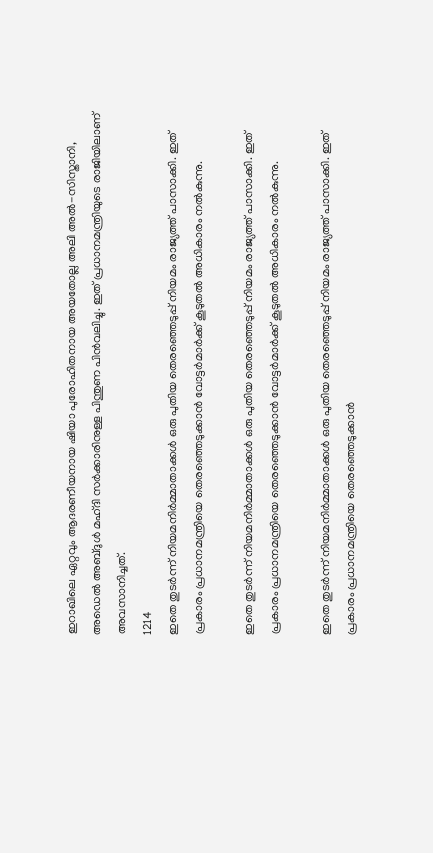ഇറാഖിലെ ഏറ്റവും ആദരണീയനായ ഷിയാ പുരോഹിതനായ അയതോല്ല അലി അൽ-സിസ്താനി, അഡെൽ അബ്ദുൾ മഹ്ദി സർക്കാരിനുള്ള പിന്തുണ പിൻവലിച്ചു. ഇത് പ്രധാനമന്ത്രിയുടെ രാജിയിലാണ് അവസാനിച്ചത്.
1214
ഇതെ തുടര്‍ന്ന് നിയമനിർമ്മാതാക്കൾ ഒരു പുതിയ തെരഞ്ഞെടുപ്പ് നിയമം രാജ്യത്ത് പാസാക്കി. ഇത് പ്രകാരം പ്രധാനമന്ത്രിയെ തെരഞ്ഞെടുക്കാന്‍ വോട്ടര്‍മാര്‍ക്ക് കൂടുതല്‍ അധികാരം നല്‍കുന്നു.

ഇതെ തുടര്‍ന്ന് നിയമനിർമ്മാതാക്കൾ ഒരു പുതിയ തെരഞ്ഞെടുപ്പ് നിയമം രാജ്യത്ത് പാസാക്കി. ഇത് പ്രകാരം പ്രധാനമന്ത്രിയെ തെരഞ്ഞെടുക്കാന്‍ വോട്ടര്‍മാര്‍ക്ക് കൂടുതല്‍ അധികാരം നല്‍കുന്നു.

ഇതെ തുടര്‍ന്ന് നിയമനിർമ്മാതാക്കൾ ഒരു പുതിയ തെരഞ്ഞെടുപ്പ് നിയമം രാജ്യത്ത് പാസാക്കി. ഇത് പ്രകാരം പ്രധാനമന്ത്രിയെ തെരഞ്ഞെടുക്കാന്‍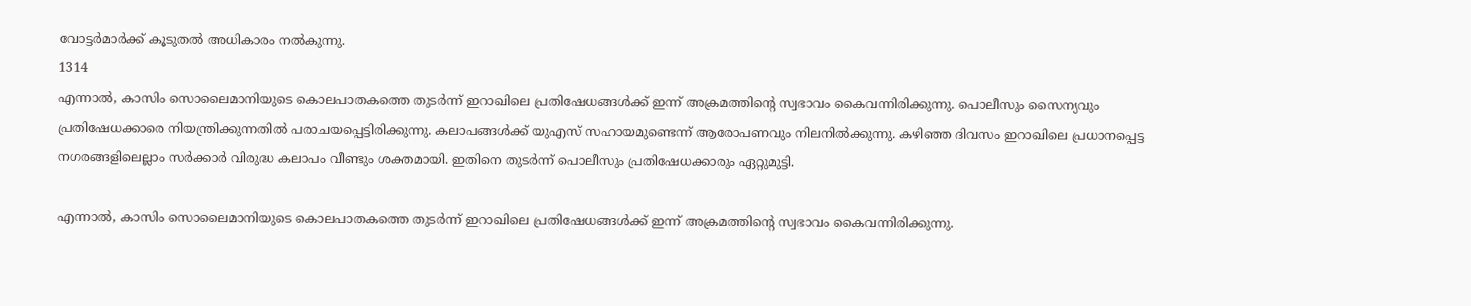വോട്ടര്‍മാര്‍ക്ക് കൂടുതല്‍ അധികാരം നല്‍കുന്നു.
1314
എന്നാല്‍, കാസിം സൊലൈമാനിയുടെ കൊലപാതകത്തെ തുടര്‍ന്ന് ഇറാഖിലെ പ്രതിഷേധങ്ങള്‍ക്ക് ഇന്ന് അക്രമത്തിന്‍റെ സ്വഭാവം കൈവന്നിരിക്കുന്നു. പൊലീസും സൈന്യവും പ്രതിഷേധക്കാരെ നിയന്ത്രിക്കുന്നതില്‍ പരാചയപ്പെട്ടിരിക്കുന്നു. കലാപങ്ങള്‍ക്ക് യുഎസ് സഹായമുണ്ടെന്ന് ആരോപണവും നിലനില്‍ക്കുന്നു. കഴിഞ്ഞ ദിവസം ഇറാഖിലെ പ്രധാനപ്പെട്ട നഗരങ്ങളിലെല്ലാം സര്‍ക്കാര്‍ വിരുദ്ധ കലാപം വീണ്ടും ശക്തമായി. ഇതിനെ തുടര്‍ന്ന് പൊലീസും പ്രതിഷേധക്കാരും ഏറ്റുമുട്ടി.

എന്നാല്‍, കാസിം സൊലൈമാനിയുടെ കൊലപാതകത്തെ തുടര്‍ന്ന് ഇറാഖിലെ പ്രതിഷേധങ്ങള്‍ക്ക് ഇന്ന് അക്രമത്തിന്‍റെ സ്വഭാവം കൈവന്നിരിക്കുന്നു.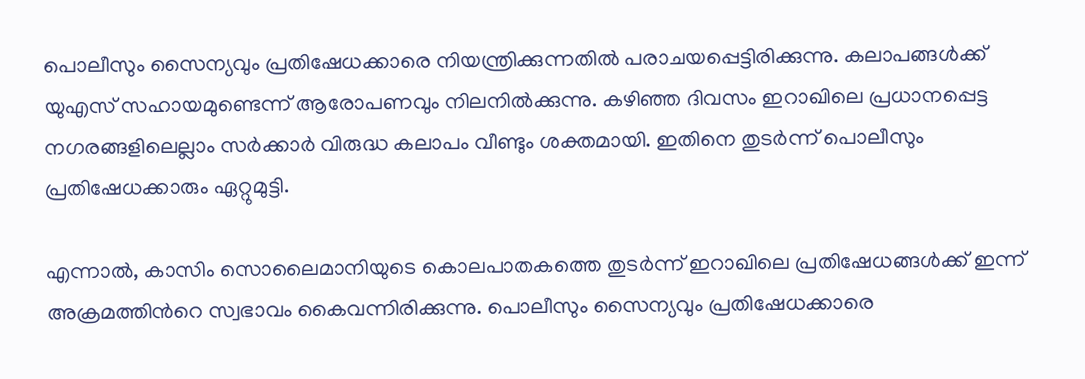പൊലീസും സൈന്യവും പ്രതിഷേധക്കാരെ നിയന്ത്രിക്കുന്നതില്‍ പരാചയപ്പെട്ടിരിക്കുന്നു. കലാപങ്ങള്‍ക്ക് യുഎസ് സഹായമുണ്ടെന്ന് ആരോപണവും നിലനില്‍ക്കുന്നു. കഴിഞ്ഞ ദിവസം ഇറാഖിലെ പ്രധാനപ്പെട്ട നഗരങ്ങളിലെല്ലാം സര്‍ക്കാര്‍ വിരുദ്ധ കലാപം വീണ്ടും ശക്തമായി. ഇതിനെ തുടര്‍ന്ന് പൊലീസും പ്രതിഷേധക്കാരും ഏറ്റുമുട്ടി.

എന്നാല്‍, കാസിം സൊലൈമാനിയുടെ കൊലപാതകത്തെ തുടര്‍ന്ന് ഇറാഖിലെ പ്രതിഷേധങ്ങള്‍ക്ക് ഇന്ന് അക്രമത്തിന്‍റെ സ്വഭാവം കൈവന്നിരിക്കുന്നു. പൊലീസും സൈന്യവും പ്രതിഷേധക്കാരെ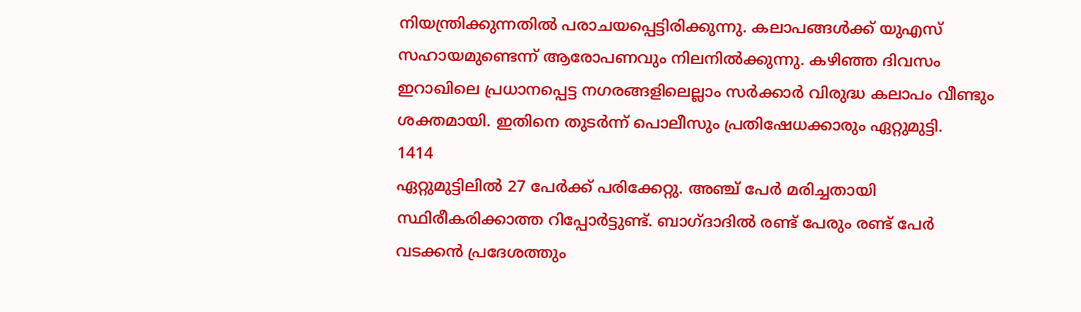നിയന്ത്രിക്കുന്നതില്‍ പരാചയപ്പെട്ടിരിക്കുന്നു. കലാപങ്ങള്‍ക്ക് യുഎസ് സഹായമുണ്ടെന്ന് ആരോപണവും നിലനില്‍ക്കുന്നു. കഴിഞ്ഞ ദിവസം ഇറാഖിലെ പ്രധാനപ്പെട്ട നഗരങ്ങളിലെല്ലാം സര്‍ക്കാര്‍ വിരുദ്ധ കലാപം വീണ്ടും ശക്തമായി. ഇതിനെ തുടര്‍ന്ന് പൊലീസും പ്രതിഷേധക്കാരും ഏറ്റുമുട്ടി.
1414
ഏറ്റുമുട്ടിലില്‍ 27 പേര്‍ക്ക് പരിക്കേറ്റു. അഞ്ച് പേര്‍ മരിച്ചതായി സ്ഥിരീകരിക്കാത്ത റിപ്പോര്‍ട്ടുണ്ട്. ബാഗ്ദാദില്‍ രണ്ട് പേരും രണ്ട് പേര്‍ വടക്കന്‍ പ്രദേശത്തും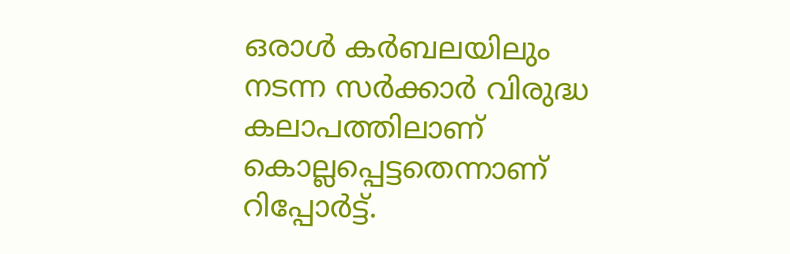ഒരാള്‍ കര്‍ബലയിലും നടന്ന സര്‍ക്കാര്‍ വിരുദ്ധ കലാപത്തിലാണ് കൊല്ലപ്പെട്ടതെന്നാണ് റിപ്പോര്‍ട്ട്.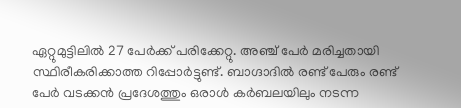ഏറ്റുമുട്ടിലില്‍ 27 പേര്‍ക്ക് പരിക്കേറ്റു. അഞ്ച് പേര്‍ മരിച്ചതായി സ്ഥിരീകരിക്കാത്ത റിപ്പോര്‍ട്ടുണ്ട്. ബാഗ്ദാദില്‍ രണ്ട് പേരും രണ്ട് പേര്‍ വടക്കന്‍ പ്രദേശത്തും ഒരാള്‍ കര്‍ബലയിലും നടന്ന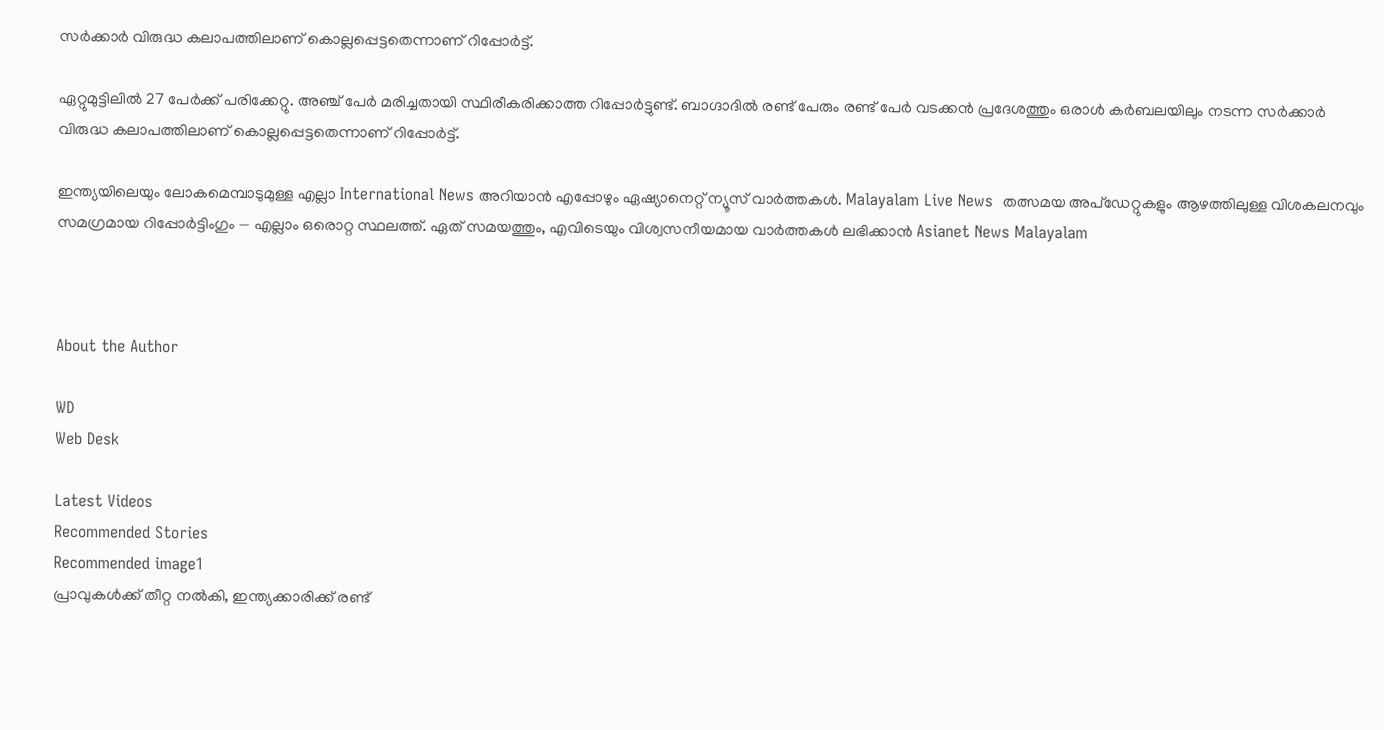സര്‍ക്കാര്‍ വിരുദ്ധ കലാപത്തിലാണ് കൊല്ലപ്പെട്ടതെന്നാണ് റിപ്പോര്‍ട്ട്.

ഏറ്റുമുട്ടിലില്‍ 27 പേര്‍ക്ക് പരിക്കേറ്റു. അഞ്ച് പേര്‍ മരിച്ചതായി സ്ഥിരീകരിക്കാത്ത റിപ്പോര്‍ട്ടുണ്ട്. ബാഗ്ദാദില്‍ രണ്ട് പേരും രണ്ട് പേര്‍ വടക്കന്‍ പ്രദേശത്തും ഒരാള്‍ കര്‍ബലയിലും നടന്ന സര്‍ക്കാര്‍ വിരുദ്ധ കലാപത്തിലാണ് കൊല്ലപ്പെട്ടതെന്നാണ് റിപ്പോര്‍ട്ട്.

ഇന്ത്യയിലെയും ലോകമെമ്പാടുമുള്ള എല്ലാ International News അറിയാൻ എപ്പോഴും ഏഷ്യാനെറ്റ് ന്യൂസ് വാർത്തകൾ. Malayalam Live News  തത്സമയ അപ്‌ഡേറ്റുകളും ആഴത്തിലുള്ള വിശകലനവും സമഗ്രമായ റിപ്പോർട്ടിംഗും — എല്ലാം ഒരൊറ്റ സ്ഥലത്ത്. ഏത് സമയത്തും, എവിടെയും വിശ്വസനീയമായ വാർത്തകൾ ലഭിക്കാൻ Asianet News Malayalam



About the Author

WD
Web Desk

Latest Videos
Recommended Stories
Recommended image1
പ്രാവുകൾക്ക് തീറ്റ നൽകി, ഇന്ത്യക്കാരിക്ക് രണ്ട്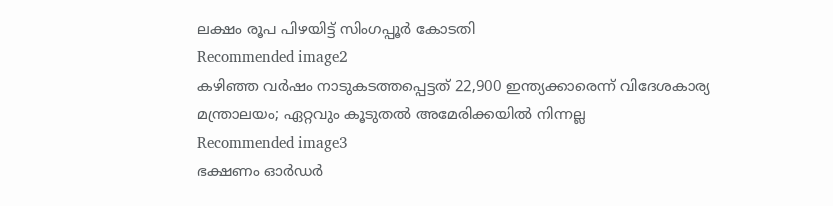ലക്ഷം രൂപ പിഴയിട്ട് സിംഗപ്പൂർ കോടതി
Recommended image2
കഴിഞ്ഞ വർഷം നാടുകടത്തപ്പെട്ടത് 22,900 ഇന്ത്യക്കാരെന്ന് വിദേശകാര്യ മന്ത്രാലയം; ഏറ്റവും കൂടുതൽ അമേരിക്കയിൽ നിന്നല്ല
Recommended image3
ഭക്ഷണം ഓർഡർ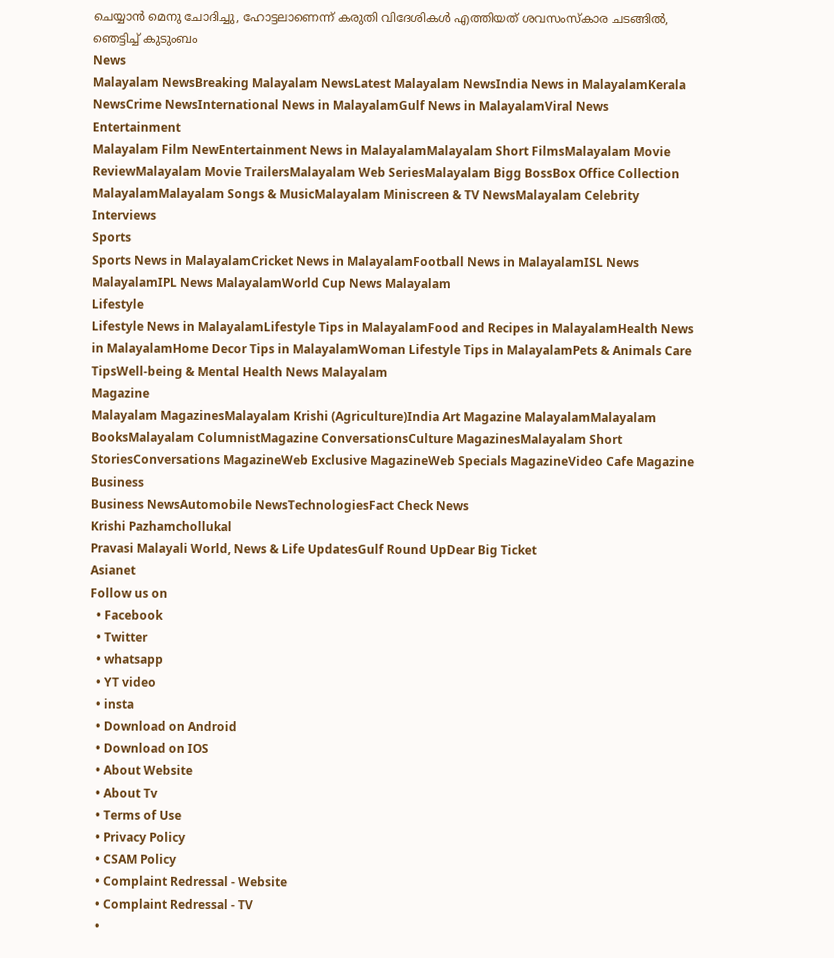ചെയ്യാൻ മെനു ചോദിച്ചു, ഹോട്ടലാണെന്ന് കരുതി വിദേശികൾ എത്തിയത് ശവസംസ്കാര ചടങ്ങിൽ, ഞെട്ടിച്ച് കുടുംബം
News
Malayalam NewsBreaking Malayalam NewsLatest Malayalam NewsIndia News in MalayalamKerala NewsCrime NewsInternational News in MalayalamGulf News in MalayalamViral News
Entertainment
Malayalam Film NewEntertainment News in MalayalamMalayalam Short FilmsMalayalam Movie ReviewMalayalam Movie TrailersMalayalam Web SeriesMalayalam Bigg BossBox Office Collection MalayalamMalayalam Songs & MusicMalayalam Miniscreen & TV NewsMalayalam Celebrity Interviews
Sports
Sports News in MalayalamCricket News in MalayalamFootball News in MalayalamISL News MalayalamIPL News MalayalamWorld Cup News Malayalam
Lifestyle
Lifestyle News in MalayalamLifestyle Tips in MalayalamFood and Recipes in MalayalamHealth News in MalayalamHome Decor Tips in MalayalamWoman Lifestyle Tips in MalayalamPets & Animals Care TipsWell-being & Mental Health News Malayalam
Magazine
Malayalam MagazinesMalayalam Krishi (Agriculture)India Art Magazine MalayalamMalayalam BooksMalayalam ColumnistMagazine ConversationsCulture MagazinesMalayalam Short StoriesConversations MagazineWeb Exclusive MagazineWeb Specials MagazineVideo Cafe Magazine
Business
Business NewsAutomobile NewsTechnologiesFact Check News
Krishi Pazhamchollukal
Pravasi Malayali World, News & Life UpdatesGulf Round UpDear Big Ticket
Asianet
Follow us on
  • Facebook
  • Twitter
  • whatsapp
  • YT video
  • insta
  • Download on Android
  • Download on IOS
  • About Website
  • About Tv
  • Terms of Use
  • Privacy Policy
  • CSAM Policy
  • Complaint Redressal - Website
  • Complaint Redressal - TV
  •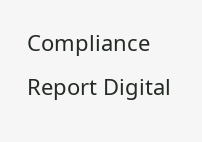Compliance Report Digital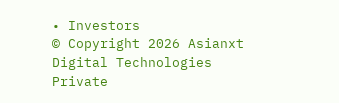• Investors
© Copyright 2026 Asianxt Digital Technologies Private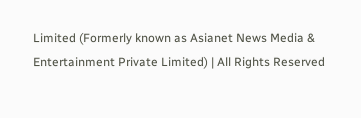Limited (Formerly known as Asianet News Media & Entertainment Private Limited) | All Rights Reserved